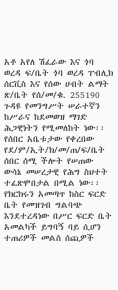አቶ አየለ ሽፈራው እና ጎባ ወረዳ ፍ/ቤት ጎባ ወረዳ ፐብሊክ ሰርቪስ እና የሰው ሀብት ልማት ጽ/ቤት የሰ/መ/ቁ. 255190
ጉዳዩ የመንግሥት ሠራተኛን ከሥራና ከደመወዝ ማገድ ሕጋዊነትን የሚመለከት ነው፡፡ የሰበር አቤቱታው የቀረበው የደ/ም/ኢት/ክ/መ/ጠ/ፍ/ቤት ሰበር ሰሚ ችሎት የሠጠው ውሳኔ መሠረታዊ የሕግ ስህተት ተፈጽሞበታል በሚል ነው፡፡ የክርክሩን አመጣጥ ከስር ፍርድ ቤት የመዝገብ ግልባጭ እንደተረዳነው በሥር ፍርድ ቤት አመልካች ይግባኝ ባይ ሲሆን ተጠሪዎች መልስ ሰጪዎች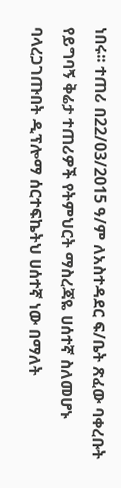ነበሩ፡፡ ተጠሪ በ22/03/2015 ዓ/ም ለአስተዳደር ፍ/ቤት ጽፈው ባቀረቡት የይግባኝ ቅሬታ ተጠሪዎች የትምህርት ማስረጃዬ ሀሰተኛ ስለመሆኑ ባላረጋገጡበት ዲፕሎማ ሰርተፍኬትህ ሀሰተኛ ነው በማለት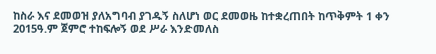ከስራ እና ደመወዝ ያለአግባብ ያገዱኝ ስለሆነ ወር ደመወዜ ከተቋረጠበት ከጥቅምት 1 ቀን 2015ዓ.ም ጀምሮ ተከፍሎኝ ወደ ሥራ እንድመለስ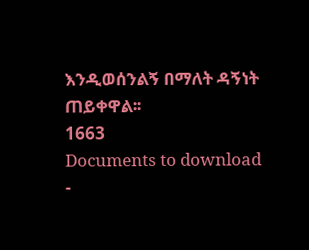እንዲወሰንልኝ በማለት ዳኝነት ጠይቀዋል፡፡
1663
Documents to download
-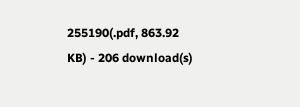255190(.pdf, 863.92 KB) - 206 download(s)